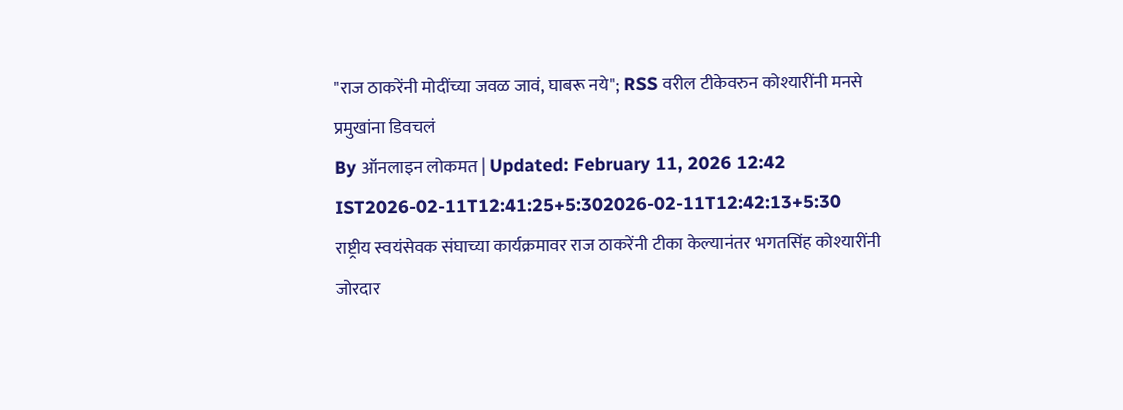"राज ठाकरेंनी मोदींच्या जवळ जावं, घाबरू नये"; RSS वरील टीकेवरुन कोश्यारींनी मनसे प्रमुखांना डिवचलं
By ऑनलाइन लोकमत | Updated: February 11, 2026 12:42 IST2026-02-11T12:41:25+5:302026-02-11T12:42:13+5:30
राष्ट्रीय स्वयंसेवक संघाच्या कार्यक्रमावर राज ठाकरेंनी टीका केल्यानंतर भगतसिंह कोश्यारींनी जोरदार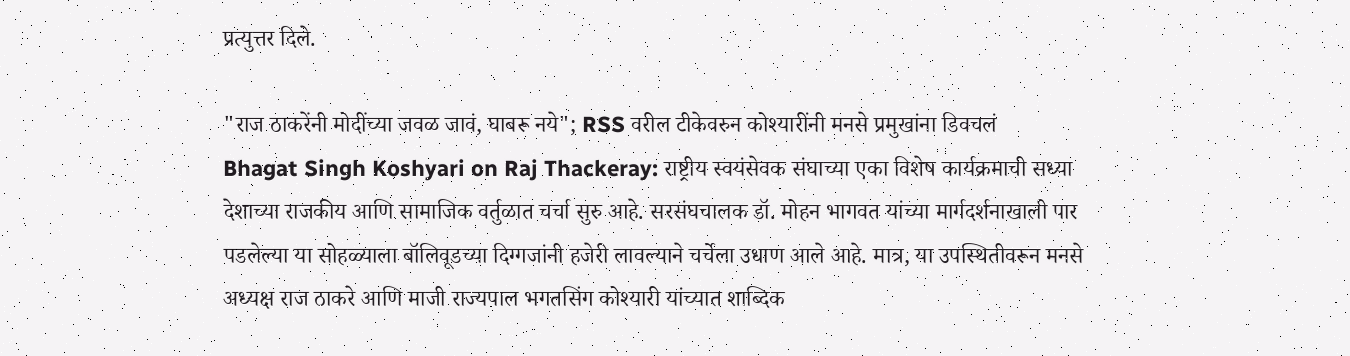प्रत्युत्तर दिले.

"राज ठाकरेंनी मोदींच्या जवळ जावं, घाबरू नये"; RSS वरील टीकेवरुन कोश्यारींनी मनसे प्रमुखांना डिवचलं
Bhagat Singh Koshyari on Raj Thackeray: राष्ट्रीय स्वयंसेवक संघाच्या एका विशेष कार्यक्रमाची सध्या देशाच्या राजकीय आणि सामाजिक वर्तुळात चर्चा सुरु आहे. सरसंघचालक डॉ. मोहन भागवत यांच्या मार्गदर्शनाखाली पार पडलेल्या या सोहळ्याला बॉलिवूडच्या दिग्गजांनी हजेरी लावल्याने चर्चेला उधाण आले आहे. मात्र, या उपस्थितीवरून मनसे अध्यक्ष राज ठाकरे आणि माजी राज्यपाल भगतसिंग कोश्यारी यांच्यात शाब्दिक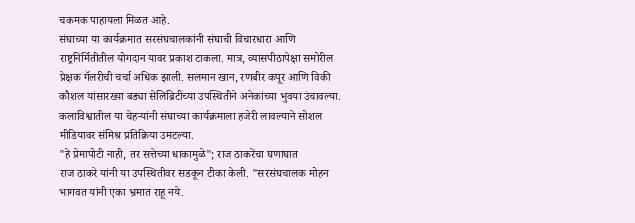चकमक पाहायला मिळत आहे.
संघाच्या या कार्यक्रमात सरसंघचालकांनी संघाची विचारधारा आणि राष्ट्रनिर्मितीतील योगदान यावर प्रकाश टाकला. मात्र, व्यासपीठापेक्षा समोरील प्रेक्षक गॅलरीची चर्चा अधिक झाली. सलमान खान, रणबीर कपूर आणि विकी कौशल यांसारख्या बड्या सेलिब्रिटींच्या उपस्थितीने अनेकांच्या भुवया उंचावल्या. कलाविश्वातील या चेहऱ्यांनी संघाच्या कार्यक्रमाला हजेरी लावल्याने सोशल मीडियावर संमिश्र प्रतिक्रिया उमटल्या.
"हे प्रेमापोटी नाही, तर सत्तेच्या धाकामुळे"; राज ठाकरेंचा घणाघात
राज ठाकरे यांनी या उपस्थितीवर सडकून टीका केली. "सरसंघचालक मोहन भागवत यांनी एका भ्रमात राहू नये.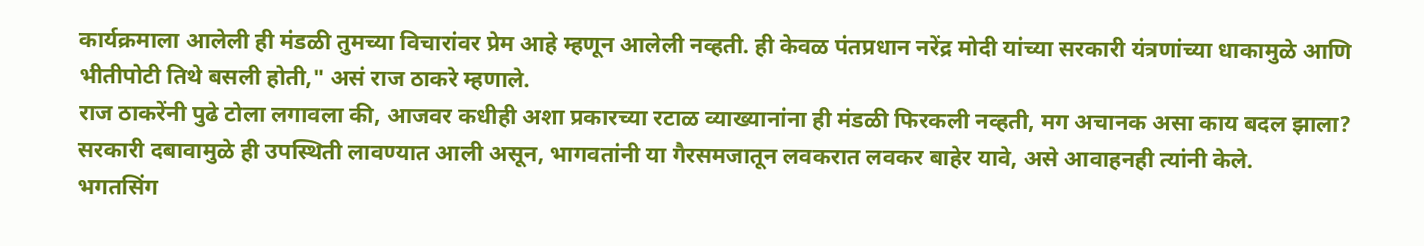कार्यक्रमाला आलेली ही मंडळी तुमच्या विचारांवर प्रेम आहे म्हणून आलेली नव्हती. ही केवळ पंतप्रधान नरेंद्र मोदी यांच्या सरकारी यंत्रणांच्या धाकामुळे आणि भीतीपोटी तिथे बसली होती," असं राज ठाकरे म्हणाले.
राज ठाकरेंनी पुढे टोला लगावला की, आजवर कधीही अशा प्रकारच्या रटाळ व्याख्यानांना ही मंडळी फिरकली नव्हती, मग अचानक असा काय बदल झाला? सरकारी दबावामुळे ही उपस्थिती लावण्यात आली असून, भागवतांनी या गैरसमजातून लवकरात लवकर बाहेर यावे, असे आवाहनही त्यांनी केले.
भगतसिंग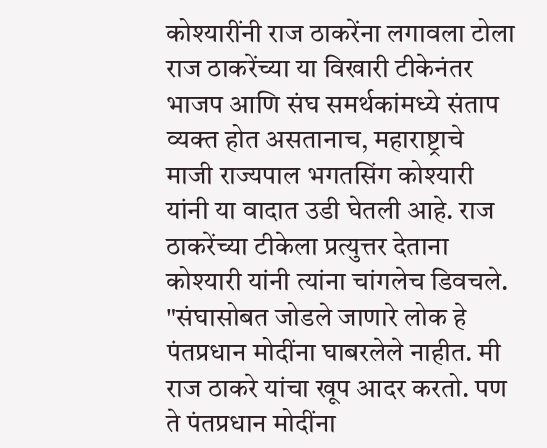कोश्यारींनी राज ठाकरेंना लगावला टोला
राज ठाकरेंच्या या विखारी टीकेनंतर भाजप आणि संघ समर्थकांमध्ये संताप व्यक्त होत असतानाच, महाराष्ट्राचे माजी राज्यपाल भगतसिंग कोश्यारी यांनी या वादात उडी घेतली आहे. राज ठाकरेंच्या टीकेला प्रत्युत्तर देताना कोश्यारी यांनी त्यांना चांगलेच डिवचले.
"संघासोबत जोडले जाणारे लोक हे पंतप्रधान मोदींना घाबरलेले नाहीत. मी राज ठाकरे यांचा खूप आदर करतो. पण ते पंतप्रधान मोदींना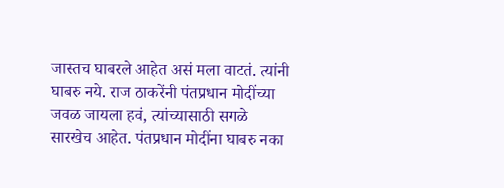जास्तच घाबरले आहेत असं मला वाटतं. त्यांनी घाबरु नये. राज ठाकरेंनी पंतप्रधान मोदींच्या जवळ जायला हवं, त्यांच्यासाठी सगळे सारखेच आहेत. पंतप्रधान मोदींना घाबरु नका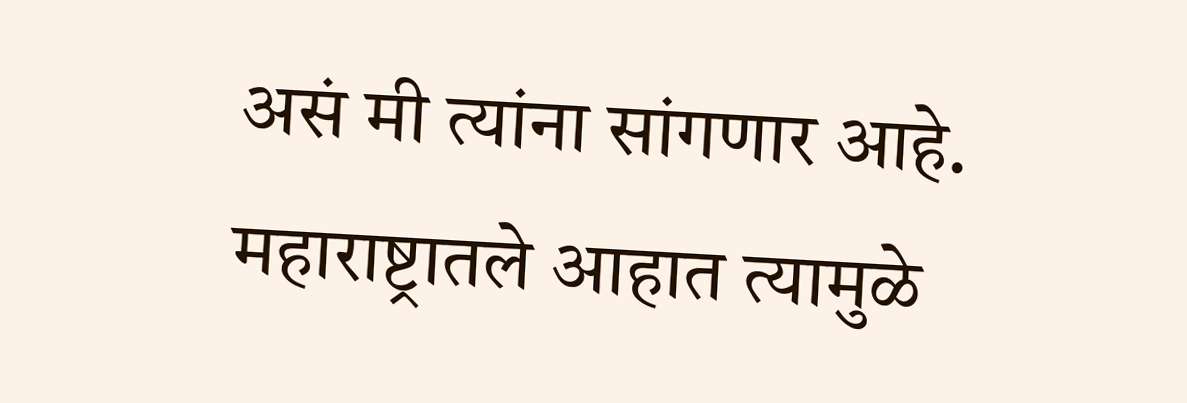असं मी त्यांना सांगणार आहे. महाराष्ट्रातले आहात त्यामुळे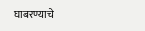घाबरण्याचे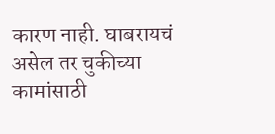कारण नाही. घाबरायचं असेल तर चुकीच्या कामांसाठी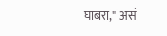घाबरा," असं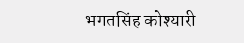भगतसिंह कोश्यारी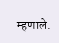म्हणाले.